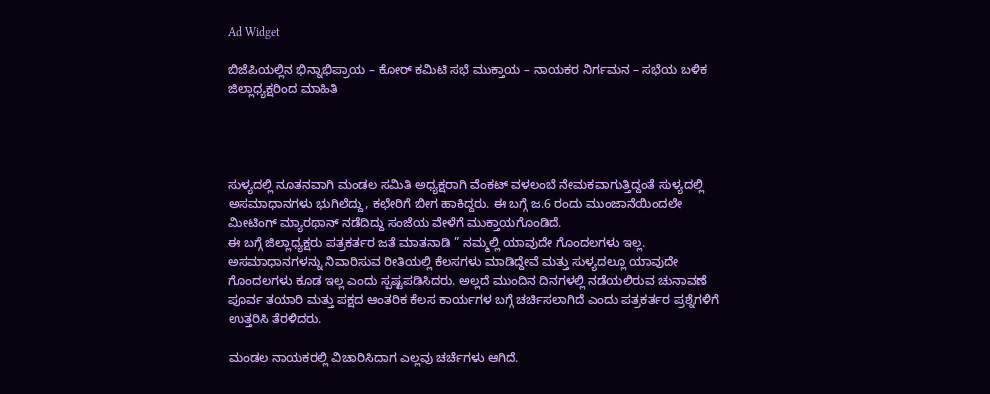Ad Widget

ಬಿಜೆಪಿಯಲ್ಲಿನ ಭಿನ್ನಾಭಿಪ್ರಾಯ – ಕೋರ್ ಕಮಿಟಿ ಸಭೆ ಮುಕ್ತಾಯ – ನಾಯಕರ ನಿರ್ಗಮನ – ಸಭೆಯ ಬಳಿಕ ಜಿಲ್ಲಾಧ್ಯಕ್ಷರಿಂದ ಮಾಹಿತಿ




ಸುಳ್ಯದಲ್ಲಿ ನೂತನವಾಗಿ ಮಂಡಲ ಸಮಿತಿ ಅಧ್ಯಕ್ಷರಾಗಿ ವೆಂಕಟ್ ವಳಲಂಬೆ ನೇಮಕವಾಗುತ್ತಿದ್ದಂತೆ ಸುಳ್ಯದಲ್ಲಿ ಅಸಮಾಧಾನಗಳು ಭುಗಿಲೆದ್ದು, ಕಛೇರಿಗೆ ಬೀಗ ಹಾಕಿದ್ದರು. ಈ ಬಗ್ಗೆ ಜ.6 ರಂದು ಮುಂಜಾನೆಯಿಂದಲೇ ಮೀಟಿಂಗ್ ಮ್ಯಾರಥಾನ್ ನಡೆದಿದ್ದು ಸಂಜೆಯ ವೇಳೆಗೆ ಮುಕ್ತಾಯಗೊಂಡಿದೆ.
ಈ ಬಗ್ಗೆ ಜಿಲ್ಲಾಧ್ಯಕ್ಷರು ಪತ್ರಕರ್ತರ ಜತೆ ಮಾತನಾಡಿ ” ನಮ್ಮಲ್ಲಿ ಯಾವುದೇ ಗೊಂದಲಗಳು ಇಲ್ಲ. ಅಸಮಾಧಾನಗಳನ್ನು ನಿವಾರಿಸುವ ರೀತಿಯಲ್ಲಿ ಕೆಲಸಗಳು ಮಾಡಿದ್ದೇವೆ ಮತ್ತು ಸುಳ್ಯದಲ್ಲೂ ಯಾವುದೇ ಗೊಂದಲಗಳು ಕೂಡ ಇಲ್ಲ ಎಂದು ಸ್ಪಷ್ಟಪಡಿಸಿದರು. ಅಲ್ಲದೆ ಮುಂದಿನ ದಿನಗಳಲ್ಲಿ ನಡೆಯಲಿರುವ ಚುನಾವಣೆ ಪೂರ್ವ ತಯಾರಿ ಮತ್ತು ಪಕ್ಷದ ಆಂತರಿಕ ಕೆಲಸ ಕಾರ್ಯಗಳ ಬಗ್ಗೆ ಚರ್ಚಿಸಲಾಗಿದೆ ಎಂದು ಪತ್ರಕರ್ತರ ಪ್ರಶ್ನೆಗಳಿಗೆ ಉತ್ತರಿಸಿ ತೆರಳಿದರು.

ಮಂಡಲ ನಾಯಕರಲ್ಲಿ ವಿಚಾರಿಸಿದಾಗ ಎಲ್ಲವು ಚರ್ಚೆಗಳು ಆಗಿದೆ.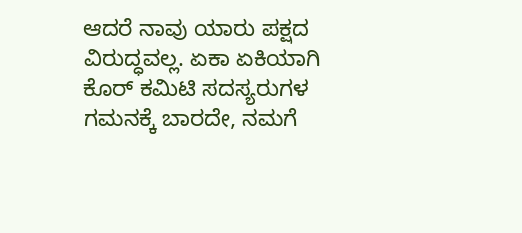ಆದರೆ ನಾವು ಯಾರು ಪಕ್ಷದ ವಿರುದ್ಧವಲ್ಲ. ಏಕಾ ಏಕಿಯಾಗಿ ಕೊರ್ ಕಮಿಟಿ ಸದಸ್ಯರುಗಳ ಗಮನಕ್ಕೆ ಬಾರದೇ, ನಮಗೆ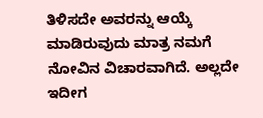ತಿಳಿಸದೇ ಅವರನ್ನು ಆಯ್ಕೆ ಮಾಡಿರುವುದು ಮಾತ್ರ ನಮಗೆ ನೋವಿನ ವಿಚಾರವಾಗಿದೆ. ಅಲ್ಲದೇ ಇದೀಗ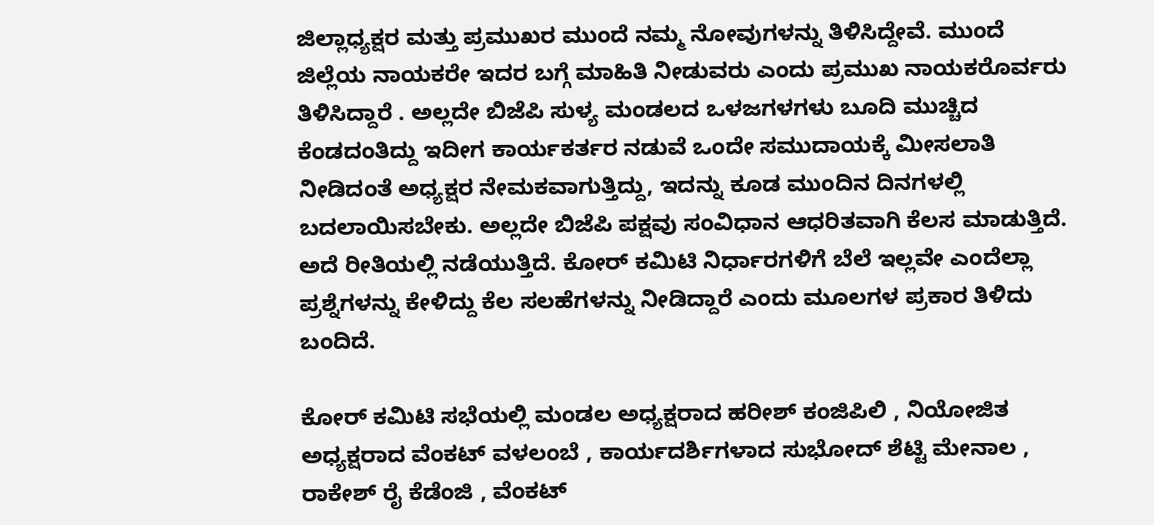ಜಿಲ್ಲಾಧ್ಯಕ್ಷರ ಮತ್ತು ಪ್ರಮುಖರ ಮುಂದೆ ನಮ್ಮ ನೋವುಗಳನ್ನು ತಿಳಿಸಿದ್ದೇವೆ. ಮುಂದೆ ಜಿಲ್ಲೆಯ ನಾಯಕರೇ ಇದರ ಬಗ್ಗೆ ಮಾಹಿತಿ ನೀಡುವರು ಎಂದು ಪ್ರಮುಖ ನಾಯಕರೊರ್ವರು ತಿಳಿಸಿದ್ದಾರೆ . ಅಲ್ಲದೇ ಬಿಜೆಪಿ ಸುಳ್ಯ ಮಂಡಲದ ಒಳಜಗಳಗಳು ಬೂದಿ ಮುಚ್ಚಿದ ಕೆಂಡದಂತಿದ್ದು ಇದೀಗ ಕಾರ್ಯಕರ್ತರ ನಡುವೆ ಒಂದೇ ಸಮುದಾಯಕ್ಕೆ ಮೀಸಲಾತಿ ನೀಡಿದಂತೆ ಅಧ್ಯಕ್ಷರ ನೇಮಕವಾಗುತ್ತಿದ್ದು, ಇದನ್ನು ಕೂಡ ಮುಂದಿನ ದಿನಗಳಲ್ಲಿ ಬದಲಾಯಿಸಬೇಕು. ಅಲ್ಲದೇ ಬಿಜೆಪಿ ಪಕ್ಷವು ಸಂವಿಧಾನ ಆಧರಿತವಾಗಿ ಕೆಲಸ ಮಾಡುತ್ತಿದೆ. ಅದೆ ರೀತಿಯಲ್ಲಿ ನಡೆಯುತ್ತಿದೆ. ಕೋರ್ ಕಮಿಟಿ ನಿರ್ಧಾರಗಳಿಗೆ ಬೆಲೆ ಇಲ್ಲವೇ ಎಂದೆಲ್ಲಾ ಪ್ರಶ್ನೆಗಳನ್ನು ಕೇಳಿದ್ದು ಕೆಲ ಸಲಹೆಗಳನ್ನು ನೀಡಿದ್ದಾರೆ ಎಂದು ಮೂಲಗಳ ಪ್ರಕಾರ ತಿಳಿದು ಬಂದಿದೆ.

ಕೋರ್ ಕಮಿಟಿ ಸಭೆಯಲ್ಲಿ ಮಂಡಲ ಅಧ್ಯಕ್ಷರಾದ ಹರೀಶ್ ಕಂಜಿಪಿಲಿ , ನಿಯೋಜಿತ ಅಧ್ಯಕ್ಷರಾದ ವೆಂಕಟ್ ವಳಲಂಬೆ , ಕಾರ್ಯದರ್ಶಿಗಳಾದ ಸುಭೋದ್ ಶೆಟ್ಟಿ ಮೇನಾಲ , ರಾಕೇಶ್ ರೈ ಕೆಡೆಂಜಿ , ವೆಂಕಟ್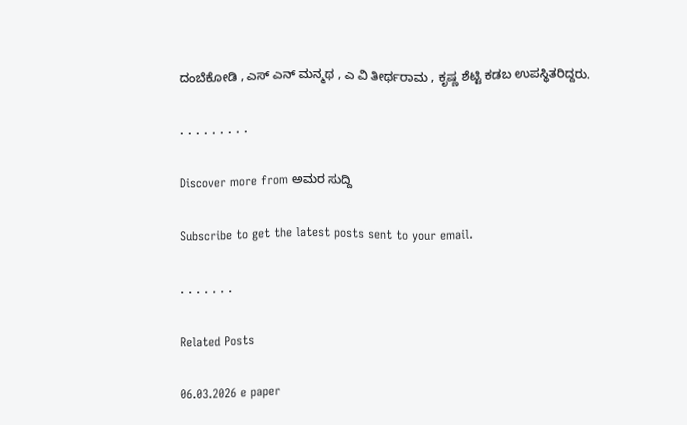ದಂಬೆಕೋಡಿ , ಎಸ್ ಎನ್ ಮನ್ಮಥ , ಎ ವಿ ತೀರ್ಥರಾಮ , ಕೃಷ್ಣ ಶೆಟ್ಟಿ ಕಡಬ ಉಪಸ್ಥಿತರಿದ್ದರು.

. . . . . . . . .

Discover more from ಅಮರ ಸುದ್ದಿ

Subscribe to get the latest posts sent to your email.

. . . . . . .

Related Posts

06.03.2026 e paper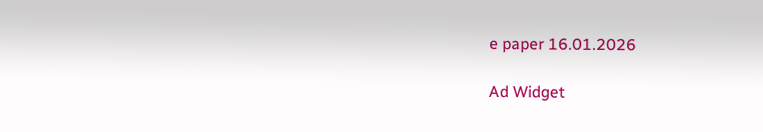e paper 16.01.2026

Ad Widget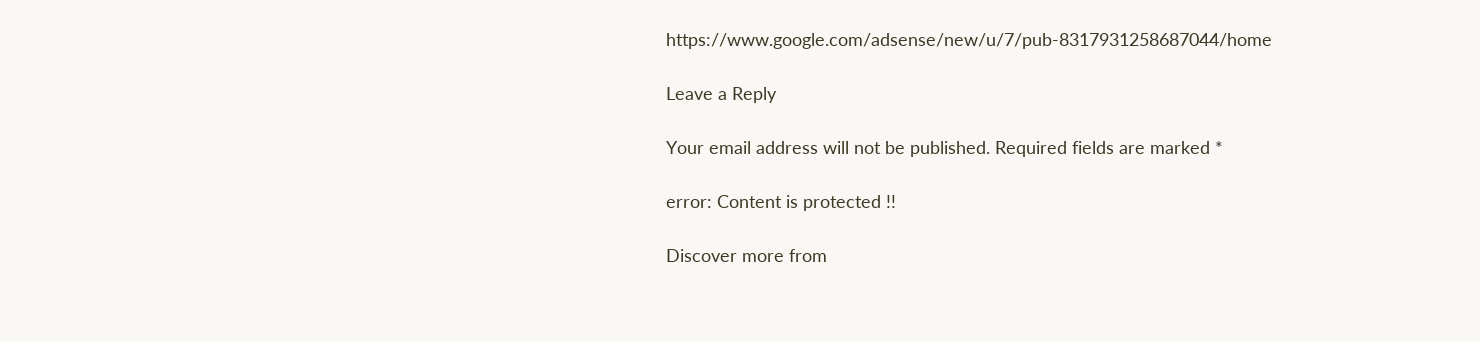https://www.google.com/adsense/new/u/7/pub-8317931258687044/home

Leave a Reply

Your email address will not be published. Required fields are marked *

error: Content is protected !!

Discover more from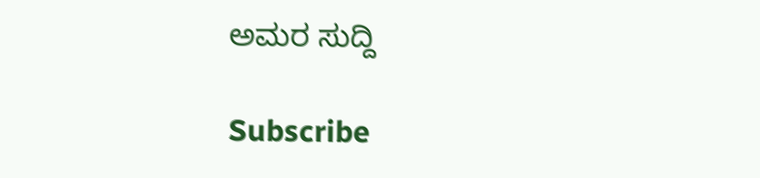ಅಮರ ಸುದ್ದಿ

Subscribe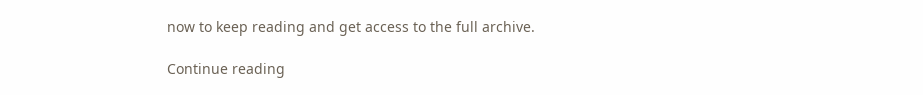now to keep reading and get access to the full archive.

Continue reading